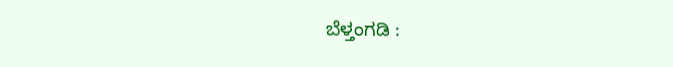ಬೆಳ್ತಂಗಡಿ :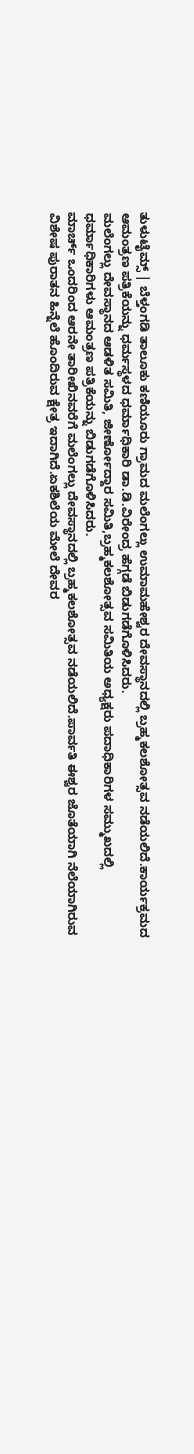ತುಳುಟೈಮ್ಸ್ | ಬೆಳ್ತಂಗಡಿ ತಾಲೂಕು ಕಣಿಯೂರು ಗ್ರಾಮದ ಮಲೆಂಗಲ್ಲು ಉಮಾಮಹೇಶ್ವರ ದೇವಸ್ಥಾನದಲ್ಲಿ ಬ್ರಹ್ಮಕಲಶೋತ್ಸವ ನಡೆಯಲಿದೆ.ಕಾರ್ಯಕ್ರಮದ ಆಮಂತ್ರಣ ಪತ್ರಿಕೆಯನ್ನು ಧರ್ಮಸ್ಥಳದ ಧರ್ಮಾಧಿಕಾರಿ ಡಾ.ಡಿ.ವಿರೇಂದ್ರ ಹೆಗ್ಗಡೆ ಬಿಡುಗಡೆಗೊಳಿಸಿದರು.
ಮಲೆಂಗಲ್ಲು ದೇವಸ್ಥಾನದ ಆಡಳಿತ ಸಮಿತಿ, ಜೀರ್ಣೋದ್ದಾರ ಸಮಿತಿ,ಬ್ರಹ್ಮಕಲಶೋತ್ಸವ ಸಮಿತಿಯ ಅಧ್ಯಕ್ಷರು ಪದಾಧಿಕಾರಿಗಳ ಸಮ್ಮುಖದಲ್ಲಿ ಧರ್ಮಾಧಿಕಾರಿಗಳು ಆಮಂತ್ರಣ ಪತ್ರಿಕೆಯನ್ನು ಬಿಡುಗಡೆಗೊಳಿಸಿದರು.
ಮಾರ್ಚ್ ಒಂದರಿಂದ ಆರನೇ ತಾರೀಖಿನವರೆಗೆ ಮಲೆಂಗಲ್ಲು ದೇವಸ್ಥಾನದಲ್ಲಿ ಬ್ರಹ್ಮಕಲಶೋತ್ಸವ ನಡೆಯಲಿದೆ.ಪಾರ್ವತಿ ಈಶ್ವರ ಜೊತೆಯಾಗಿ ನೆಲೆಯಾಗಿರುವ ವಿಶೇಷ ಪುರಾತನ ಹಿನ್ನೆಲೆ ಹೊಂದಿರುವ ಕ್ಷೇತ್ರ ಇದಾಗಿದೆ.ಏಕಶಿಲೆಯ ಮೇಲೆ ದೇವರ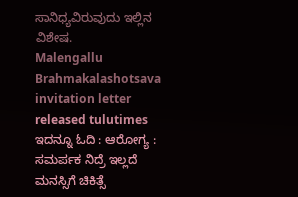ಸಾನಿಧ್ಯವಿರುವುದು ಇಲ್ಲಿನ ವಿಶೇಷ.
Malengallu Brahmakalashotsava invitation letter released tulutimes
ಇದನ್ನೂ ಓದಿ : ಆರೋಗ್ಯ : ಸಮರ್ಪಕ ನಿದ್ರೆ ಇಲ್ಲದೆ ಮನಸ್ಸಿಗೆ ಚಿಕಿತ್ಸೆ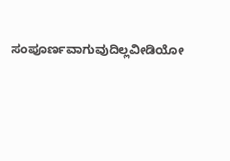ಸಂಪೂರ್ಣವಾಗುವುದಿಲ್ಲವೀಡಿಯೋ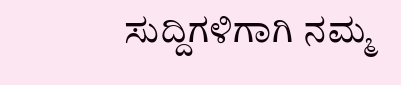ಸುದ್ದಿಗಳಿಗಾಗಿ ನಮ್ಮ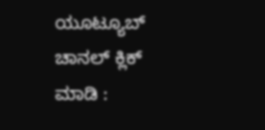ಯೂಟ್ಯೂಬ್ ಚಾನಲ್ ಕ್ಲಿಕ್ ಮಾಡಿ :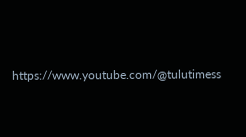https://www.youtube.com/@tulutimess